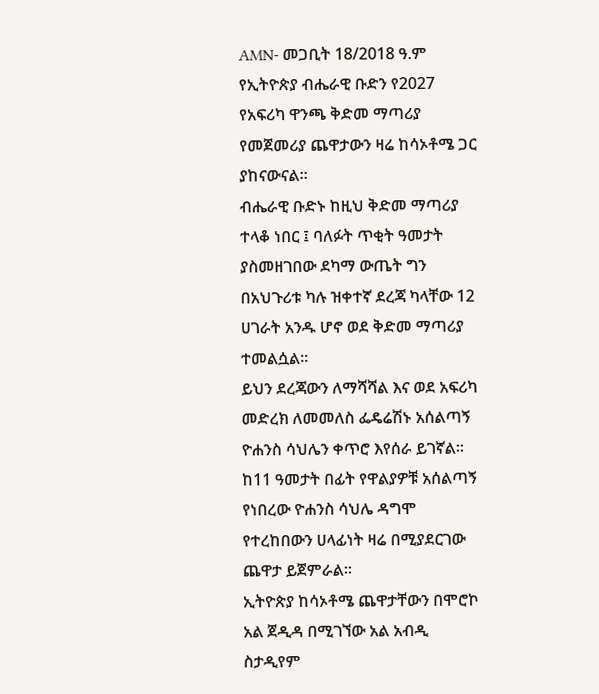AMN- መጋቢት 18/2018 ዓ.ም
የኢትዮጵያ ብሔራዊ ቡድን የ2027 የአፍሪካ ዋንጫ ቅድመ ማጣሪያ የመጀመሪያ ጨዋታውን ዛሬ ከሳኦቶሜ ጋር ያከናውናል።
ብሔራዊ ቡድኑ ከዚህ ቅድመ ማጣሪያ ተላቆ ነበር ፤ ባለፉት ጥቂት ዓመታት ያስመዘገበው ደካማ ውጤት ግን በአህጉሪቱ ካሉ ዝቀተኛ ደረጃ ካላቸው 12 ሀገራት አንዱ ሆኖ ወደ ቅድመ ማጣሪያ ተመልሷል።
ይህን ደረጃውን ለማሻሻል እና ወደ አፍሪካ መድረክ ለመመለስ ፌዴሬሽኑ አሰልጣኝ ዮሐንስ ሳህሌን ቀጥሮ እየሰራ ይገኛል።
ከ11 ዓመታት በፊት የዋልያዎቹ አሰልጣኝ የነበረው ዮሐንስ ሳህሌ ዳግሞ የተረከበውን ሀላፊነት ዛሬ በሚያደርገው ጨዋታ ይጀምራል።
ኢትዮጵያ ከሳኦቶሜ ጨዋታቸውን በሞሮኮ አል ጀዲዳ በሚገኘው አል አብዲ ስታዲየም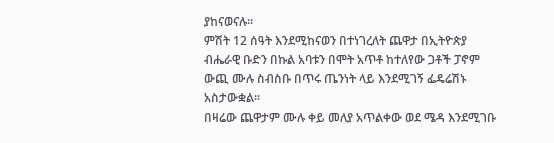ያከናወናሉ።
ምሽት 12 ሰዓት እንደሚከናወን በተነገረለት ጨዋታ በኢትዮጵያ ብሔራዊ ቡድን በኩል አባቱን በሞት አጥቶ ከተለየው ጋቶች ፓኖም ውጪ ሙሉ ስብስቡ በጥሩ ጤንነት ላይ እንደሚገኝ ፌዴሬሽኑ አስታውቋል።
በዛሬው ጨዋታም ሙሉ ቀይ መለያ አጥልቀው ወደ ሜዳ እንደሚገቡ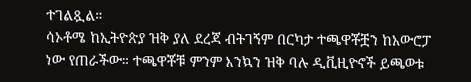ተገልጿል።
ሳኦቶሜ ከኢትዮጵያ ዝቅ ያለ ደረጃ ብትገኝም በርካታ ተጫዋቾቿን ከአውሮፓ ነው የጠራችው። ተጫዋቾቹ ምንም እንኳን ዝቅ ባሉ ዲቪዚዮኖች ይጫወቱ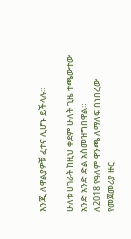እንጂ ለዋልያዎቹ ፈተና ሊሆኑ ይችላሉ።

ሁለቱ ሀገራት ከዚህ ቀደም ሁለት ጊዜ ተጫውተው አንድ አንድ ድል አስመዝግበዋል።
ለ2018 የዓለም ዋንጫ ለማለፍ በነበረው የመጀመሪያ ዙር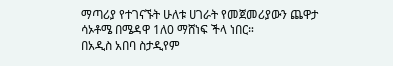ማጣሪያ የተገናኙት ሁለቱ ሀገራት የመጀመሪያውን ጨዋታ ሳኦቶሜ በሜዳዋ 1ለ0 ማሸነፍ ችላ ነበር።
በአዲስ አበባ ስታዲየም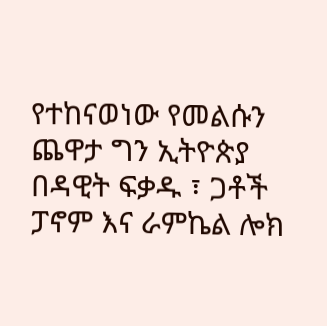የተከናወነው የመልሱን ጨዋታ ግን ኢትዮጵያ በዳዊት ፍቃዱ ፣ ጋቶች ፓኖም እና ራምኬል ሎክ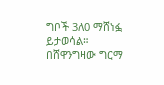ግቦች 3ለ0 ማሸነፏ ይታወሳል።
በሸዋንግዛው ግርማ